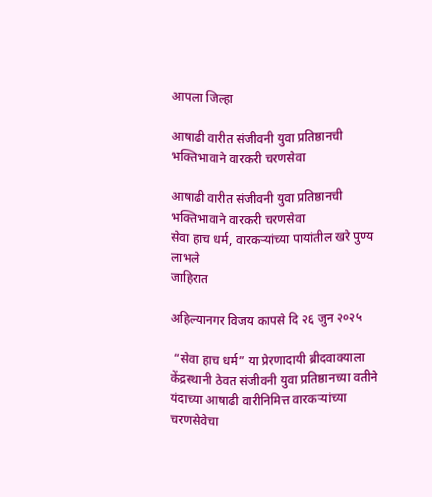आपला जिल्हा

आषाढी वारीत संजीवनी युवा प्रतिष्ठानची भक्तिभावाने वारकरी चरणसेवा

आषाढी वारीत संजीवनी युवा प्रतिष्ठानची भक्तिभावाने वारकरी चरणसेवा
सेवा हाच धर्म, वारकऱ्यांच्या पायांतील खरे पुण्य लाभले
जाहिरात

अहिल्यानगर विजय कापसे दि २६ जुन २०२५

 “सेवा हाच धर्म” या प्रेरणादायी ब्रीदवाक्याला केंद्रस्थानी ठेवत संजीवनी युवा प्रतिष्ठानच्या वतीने यंदाच्या आषाढी वारीनिमित्त वारकऱ्यांच्या चरणसेवेचा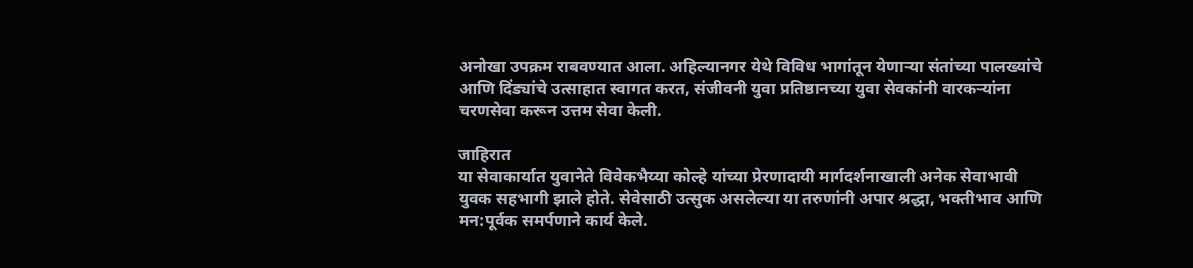अनोखा उपक्रम राबवण्यात आला. अहिल्यानगर येथे विविध भागांतून येणाऱ्या संतांच्या पालख्यांचे आणि दिंड्यांचे उत्साहात स्वागत करत, संजीवनी युवा प्रतिष्ठानच्या युवा सेवकांनी वारकऱ्यांना चरणसेवा करून उत्तम सेवा केली.

जाहिरात
या सेवाकार्यात युवानेते विवेकभैय्या कोल्हे यांच्या प्रेरणादायी मार्गदर्शनाखाली अनेक सेवाभावी युवक सहभागी झाले होते. सेवेसाठी उत्सुक असलेल्या या तरुणांनी अपार श्रद्धा, भक्तीभाव आणि मन:पूर्वक समर्पणाने कार्य केले.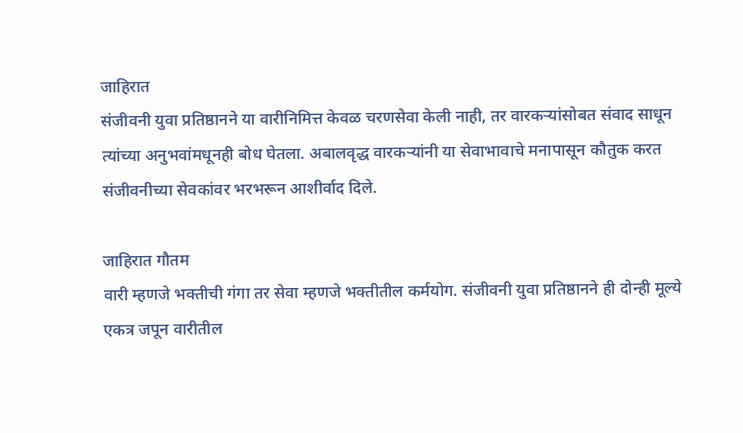जाहिरात
संजीवनी युवा प्रतिष्ठानने या वारीनिमित्त केवळ चरणसेवा केली नाही, तर वारकऱ्यांसोबत संवाद साधून त्यांच्या अनुभवांमधूनही बोध घेतला. अबालवृद्ध वारकऱ्यांनी या सेवाभावाचे मनापासून कौतुक करत संजीवनीच्या सेवकांवर भरभरून आशीर्वाद दिले.

जाहिरात गौतम
वारी म्हणजे भक्तीची गंगा तर सेवा म्हणजे भक्तीतील कर्मयोग. संजीवनी युवा प्रतिष्ठानने ही दोन्ही मूल्ये एकत्र जपून वारीतील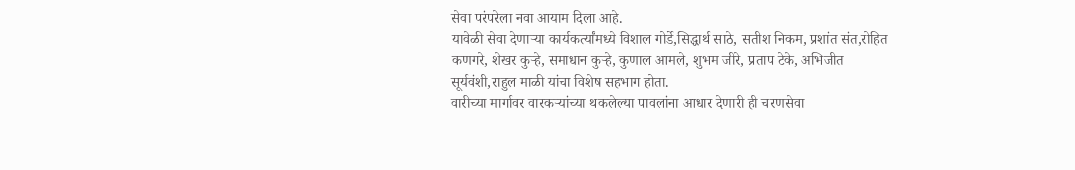सेवा परंपरेला नवा आयाम दिला आहे.
यावेळी सेवा देणाऱ्या कार्यकर्त्यांमध्ये विशाल गोर्डे,सिद्धार्थ साठे, सतीश निकम, प्रशांत संत,रोहित कणगरे, शेखर कुऱ्हे, समाधान कुऱ्हे, कुणाल आमले, शुभम जीरे, प्रताप टेके, अभिजीत सूर्यवंशी,राहुल माळी यांचा विशेष सहभाग होता.
वारीच्या मार्गावर वारकऱ्यांच्या थकलेल्या पावलांना आधार देणारी ही चरणसेवा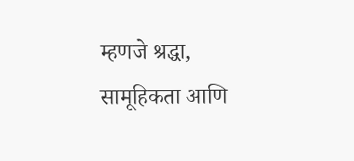म्हणजे श्रद्धा, सामूहिकता आणि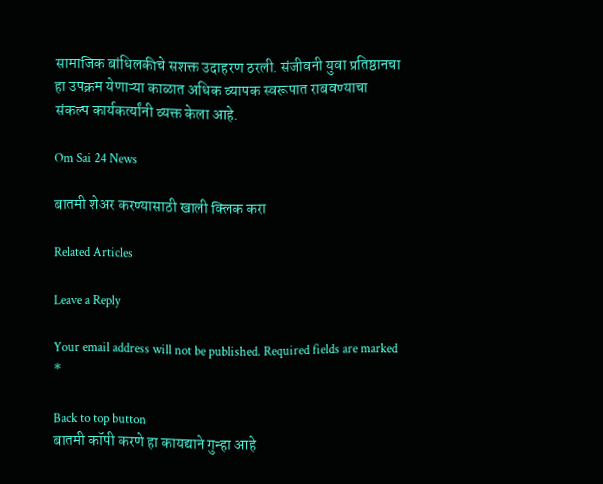सामाजिक बांधिलकीचे सशक्त उदाहरण ठरली. संजीवनी युवा प्रतिष्ठानचा हा उपक्रम येणाऱ्या काळात अधिक व्यापक स्वरूपात राबवण्याचा संकल्प कार्यकर्त्यांनी व्यक्त केला आहे.

Om Sai 24 News

बातमी शेअर करण्यासाठी खाली क्लिक करा

Related Articles

Leave a Reply

Your email address will not be published. Required fields are marked *

Back to top button
बातमी कॉपी करणे हा कायद्याने गुन्हा आहे